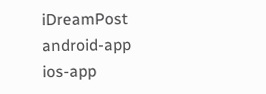iDreamPost
android-app
ios-app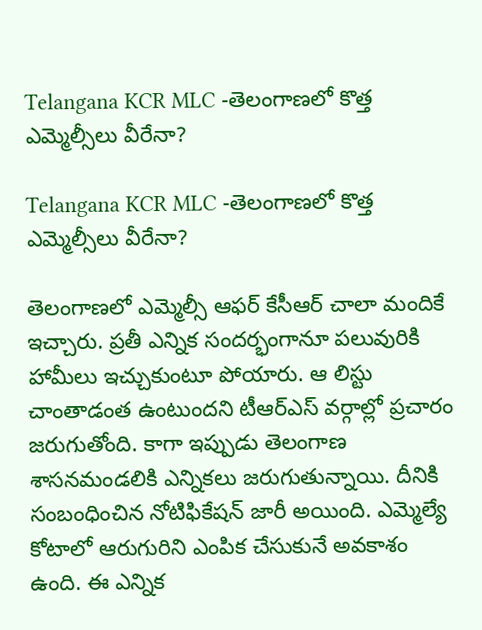Telangana KCR MLC -తెలంగాణ‌లో కొత్త ఎమ్మెల్సీలు వీరేనా?

Telangana KCR MLC -తెలంగాణ‌లో కొత్త ఎమ్మెల్సీలు వీరేనా?

తెలంగాణ‌లో ఎమ్మెల్సీ ఆఫ‌ర్ కేసీఆర్ చాలా మందికే ఇచ్చారు. ప్ర‌తీ ఎన్నిక సంద‌ర్భంగానూ ప‌లువురికి హామీలు ఇచ్చుకుంటూ పోయారు. ఆ లిస్టు చాంతాడంత ఉంటుంద‌ని టీఆర్ఎస్ వ‌ర్గాల్లో ప్ర‌చారం జ‌రుగుతోంది. కాగా ఇప్పుడు తెలంగాణ శాసనమండలికి ఎన్నికలు జ‌రుగుతున్నాయి. దీనికి సంబంధించిన నోటిఫికేషన్ జారీ అయింది. ఎమ్మెల్యే కోటాలో ఆరుగురిని ఎంపిక చేసుకునే అవకాశం ఉంది. ఈ ఎన్నిక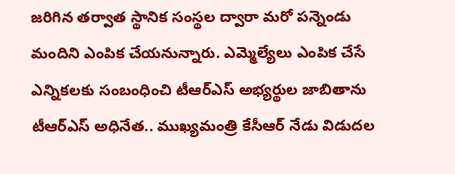జరిగిన తర్వాత స్థానిక సంస్థల ద్వారా మరో పన్నెండు మందిని ఎంపిక చేయనున్నారు. ఎమ్మెల్యేలు ఎంపిక చేసే ఎన్నికలకు సంబంధించి టీఆర్ఎస్ అభ్యర్థుల జాబితాను టీఆర్ఎస్ అధినేత.. ముఖ్యమంత్రి కేసీఆర్ నేడు విడుద‌ల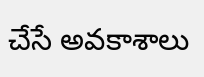చేసే అవ‌కాశాలు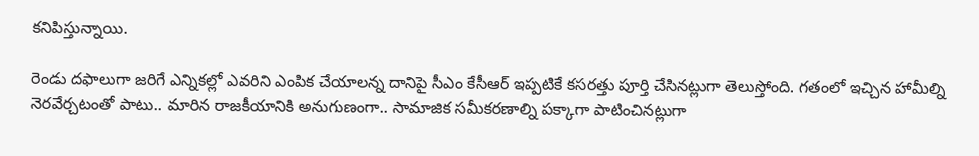క‌నిపిస్తున్నాయి.

రెండు దఫాలుగా జరిగే ఎన్నికల్లో ఎవరిని ఎంపిక చేయాలన్న దానిపై సీఎం కేసీఆర్ ఇప్పటికే కసరత్తు పూర్తి చేసినట్లుగా తెలుస్తోంది. గతంలో ఇచ్చిన హామీల్ని నెరవేర్చటంతో పాటు.. మారిన రాజకీయానికి అనుగుణంగా.. సామాజిక సమీకరణాల్ని పక్కాగా పాటించినట్లుగా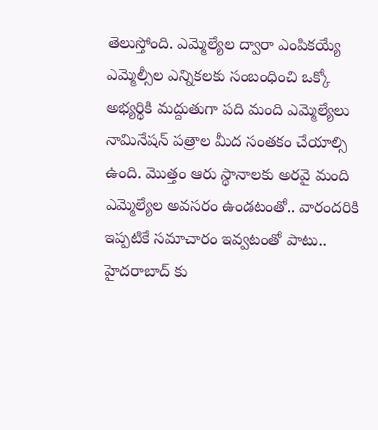తెలుస్తోంది. ఎమ్మెల్యేల ద్వారా ఎంపికయ్యే ఎమ్మెల్సీల ఎన్నికలకు సంబంధించి ఒక్కో అభ్యర్థికి మద్దుతుగా పది మంది ఎమ్మెల్యేలు నామినేషన్ పత్రాల మీద సంతకం చేయాల్సి ఉంది. మొత్తం ఆరు స్థానాలకు అరవై మంది ఎమ్మెల్యేల అవసరం ఉండటంతో.. వారందరికి ఇప్పటికే సమాచారం ఇవ్వటంతో పాటు.. హైదరాబాద్ కు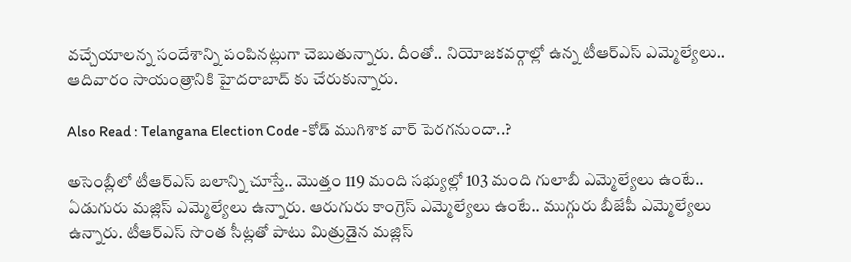వచ్చేయాలన్న సందేశాన్ని పంపినట్లుగా చెబుతున్నారు. దీంతో.. నియోజకవర్గాల్లో ఉన్న టీఆర్ఎస్ ఎమ్మెల్యేలు.. ఆదివారం సాయంత్రానికి హైదరాబాద్ కు చేరుకున్నారు.

Also Read : Telangana Election Code -కోడ్ ముగిశాక వార్ పెర‌గ‌నుందా..?

అసెంబ్లీలో టీఆర్ఎస్ బలాన్ని చూస్తే.. మొత్తం 119 మంది సభ్యుల్లో 103 మంది గులాబీ ఎమ్మెల్యేలు ఉంటే.. ఏడుగురు మజ్లిస్ ఎమ్మెల్యేలు ఉన్నారు. ఆరుగురు కాంగ్రెస్ ఎమ్మెల్యేలు ఉంటే.. ముగ్గురు బీజేపీ ఎమ్మెల్యేలు ఉన్నారు. టీఆర్ఎస్ సొంత సీట్లతో పాటు మిత్రుడైన మజ్లిస్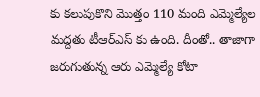కు కలుపుకొని మొత్తం 110 మంది ఎమ్మెల్యేల మద్దతు టీఆర్ఎస్ కు ఉంది. దీంతో.. తాజాగా జరుగుతున్న ఆరు ఎమ్మెల్యే కోటా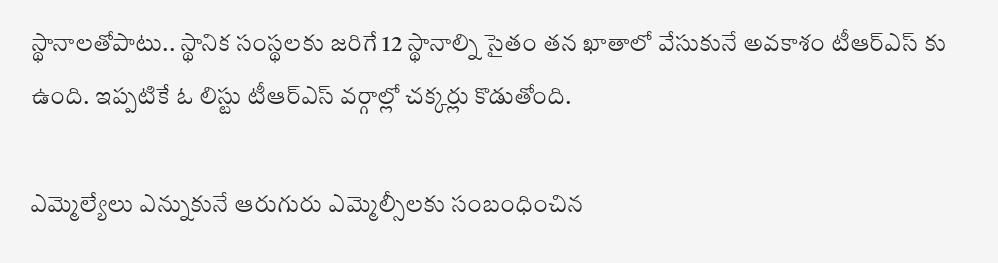స్థానాలతోపాటు.. స్థానిక సంస్థలకు జరిగే 12 స్థానాల్ని సైతం తన ఖాతాలో వేసుకునే అవకాశం టీఆర్ఎస్ కు ఉంది. ఇప్ప‌టికే ఓ లిస్టు టీఆర్ఎస్ వ‌ర్గాల్లో చ‌క్క‌ర్లు కొడుతోంది.

ఎమ్మెల్యేలు ఎన్నుకునే ఆరుగురు ఎమ్మెల్సీలకు సంబంధించిన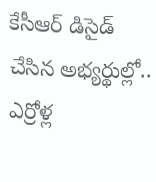కేసీఆర్ డిసైడ్ చేసిన అభ్యర్థుల్లో.. ఎర్రోళ్ల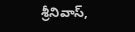శ్రీనివాస్,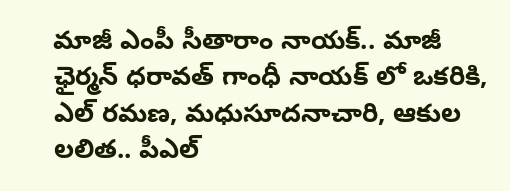మాజీ ఎంపీ సీతారాం నాయక్.. మాజీ ఛైర్మన్ ధరావత్ గాంధీ నాయక్ లో ఒకరికి, ఎల్ రమణ, మధుసూదనాచారి, ఆకుల లలిత.. పీఎల్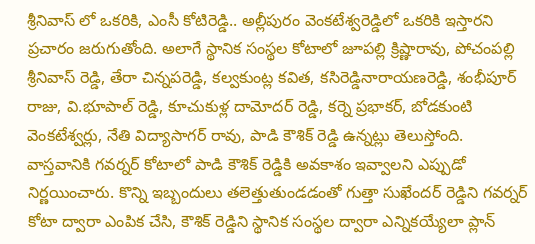శ్రీనివాస్ లో ఒకరికి, ఎంసీ కోటిరెడ్డి.. అల్లీపురం వెంకటేశ్వరెడ్డిలో ఒకరికి ఇస్తార‌ని ప్ర‌చారం జ‌రుగుతోంది. అలాగే స్థానిక సంస్థల కోటాలో జూపల్లి క్రిష్ణారావు, పోచంపల్లి శ్రీనివాస్ రెడ్డి, తేరా చిన్నపరెడ్డి, కల్వకుంట్ల కవిత, కసిరెడ్డినారాయణరెడ్డి, శంభీపూర్ రాజు, వి.భూపాల్ రెడ్డి, కూచుకుళ్ల దామోదర్ రెడ్డి, కర్నె ప్రభాకర్, బోడకుంటి వెంకటేశ్వర్లు, నేతి విద్యాసాగర్ రావు, పాడి కౌశిక్ రెడ్డి ఉన్న‌ట్లు తెలుస్తోంది. వాస్త‌వానికి గవర్నర్ కోటాలో పాడి కౌశిక్ రెడ్డికి అవకాశం ఇవ్వాలని ఎప్పుడో నిర్ణ‌యించారు. కొన్ని ఇబ్బందులు త‌లెత్తుతుండ‌డంతో గుత్తా సుఖేందర్ రెడ్డిని గవర్నర్ కోటా ద్వారా ఎంపిక చేసి, కౌశిక్ రెడ్డిని స్థానిక సంస్థల ద్వారా ఎన్నికయ్యేలా ప్లాన్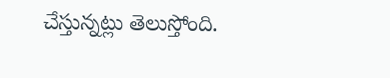చేస్తున్నట్లు తెలుస్తోంది.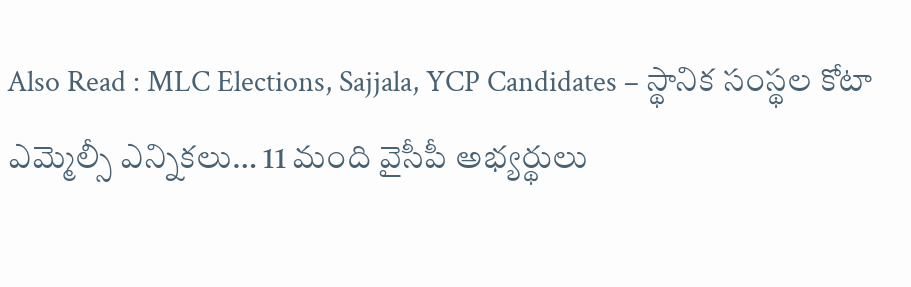Also Read : MLC Elections, Sajjala, YCP Candidates – స్థానిక సంస్థల కోటా ఎమ్మెల్సీ ఎన్నికలు… 11 మంది వైసీపీ అభ్యర్థులు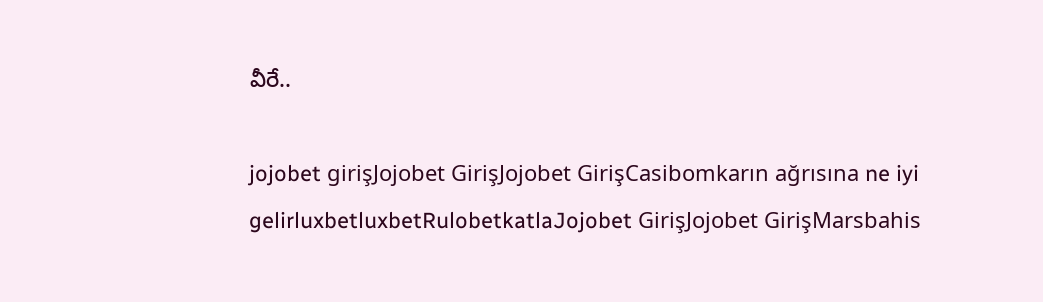వీరే..

jojobet girişJojobet GirişJojobet GirişCasibomkarın ağrısına ne iyi gelirluxbetluxbetRulobetkatlaJojobet GirişJojobet GirişMarsbahis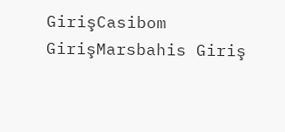GirişCasibom GirişMarsbahis Giriş